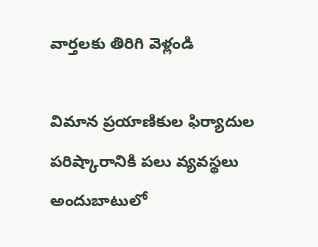వార్తలకు తిరిగి వెళ్లండి

విమాన ప్రయాణికుల ఫిర్యాదుల పరిష్కారానికి పలు వ్యవస్థలు అందుబాటులో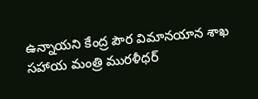ఉన్నాయని కేంద్ర పౌర విమానయాన శాఖ సహాయ మంత్రి మురళీధర్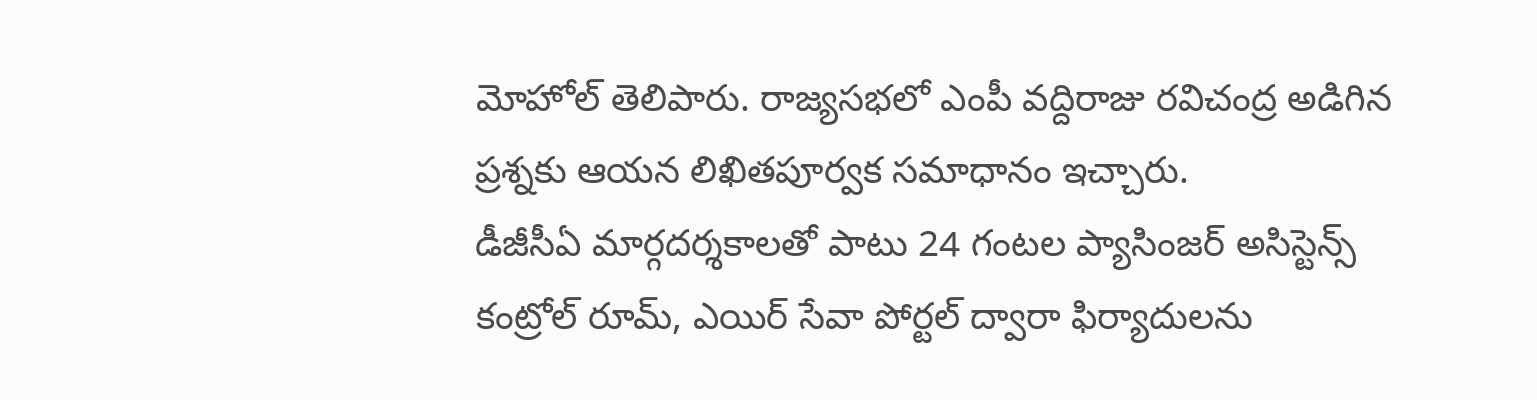మోహోల్ తెలిపారు. రాజ్యసభలో ఎంపీ వద్దిరాజు రవిచంద్ర అడిగిన ప్రశ్నకు ఆయన లిఖితపూర్వక సమాధానం ఇచ్చారు.
డీజీసీఏ మార్గదర్శకాలతో పాటు 24 గంటల ప్యాసింజర్ అసిస్టెన్స్ కంట్రోల్ రూమ్, ఎయిర్ సేవా పోర్టల్ ద్వారా ఫిర్యాదులను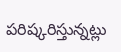పరిష్కరిస్తున్నట్లు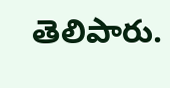తెలిపారు.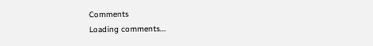Comments
Loading comments...